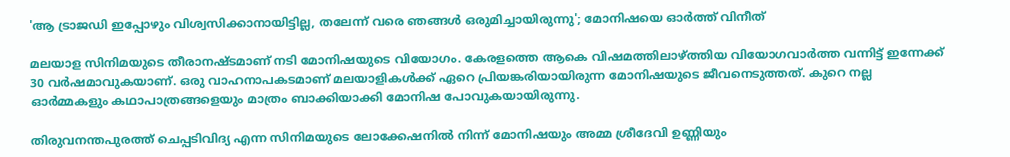'ആ ട്രാജഡി ഇപ്പോഴും വിശ്വസിക്കാനായിട്ടില്ല, തലേന്ന് വരെ ഞങ്ങൾ ഒരുമിച്ചായിരുന്നു'; മോനിഷയെ ഓർത്ത് വിനീത്

മലയാള സിനിമയുടെ തീരാനഷ്ടമാണ് നടി മോനിഷയുടെ വിയോഗം. കേരളത്തെ ആകെ വിഷമത്തിലാഴ്ത്തിയ വിയോഗവാർത്ത വന്നിട്ട് ഇന്നേക്ക് 30 വർഷമാവുകയാണ്. ഒരു വാഹനാപകടമാണ് മലയാളികൾക്ക് ഏറെ പ്രിയങ്കരിയായിരുന്ന മോനിഷയുടെ ജീവനെടുത്തത്. കുറെ നല്ല ഓർമ്മകളും കഥാപാത്രങ്ങളെയും മാത്രം ബാക്കിയാക്കി മോനിഷ പോവുകയായിരുന്നു.

തിരുവനന്തപുരത്ത് ചെപ്പടിവിദ്യ എന്ന സിനിമയുടെ ലോക്കേഷനില്‍ നിന്ന് മോനിഷയും അമ്മ ശ്രീദേവി ഉണ്ണിയും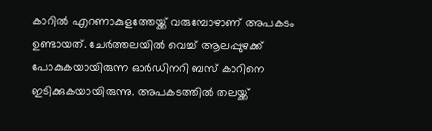കാറില്‍ എറണാകുളത്തേയ്ക്ക് വരുമ്പോഴാണ് അപകടം ഉണ്ടായത്. ചേര്‍ത്തലയില്‍ വെച്ച് ആലപ്പുഴക്ക് പോകുകയായിരുന്ന ഓര്‍ഡിനറി ബസ് കാറിനെ ഇടിക്കുകയായിരുന്നു. അപകടത്തിൽ തലയ്ക്ക്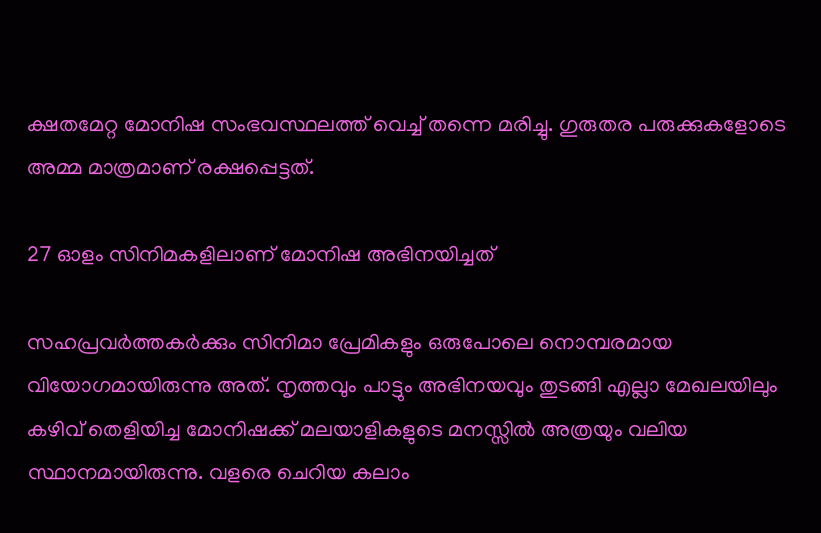ക്ഷതമേറ്റ മോനിഷ സംഭവസ്ഥലത്ത് വെച്ച് തന്നെ മരിച്ചു. ഗുരുതര പരുക്കുകളോടെ അമ്മ മാത്രമാണ് രക്ഷപ്പെട്ടത്.

27 ഓളം സിനിമകളിലാണ് മോനിഷ അഭിനയിച്ചത്

സഹപ്രവർത്തകർക്കും സിനിമാ പ്രേമികളും ഒരുപോലെ നൊമ്പരമായ വിയോഗമായിരുന്നു അത്. നൃത്തവും പാട്ടും അഭിനയവും തുടങ്ങി എല്ലാ മേഖലയിലും കഴിവ് തെളിയിച്ച മോനിഷക്ക് മലയാളികളുടെ മനസ്സിൽ അത്രയും വലിയ സ്ഥാനമായിരുന്നു. വളരെ ചെറിയ കലാം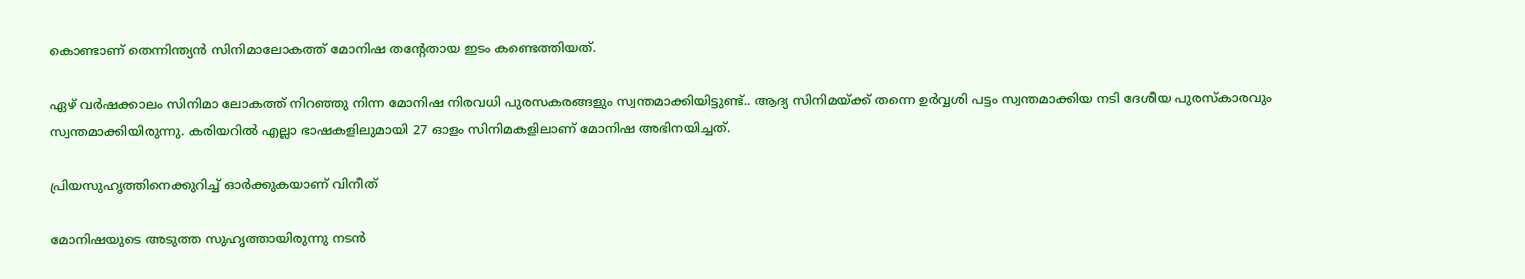കൊണ്ടാണ് തെന്നിന്ത്യന്‍ സിനിമാലോകത്ത് മോനിഷ തന്റേതായ ഇടം കണ്ടെത്തിയത്.

ഏഴ് വർഷക്കാലം സിനിമാ ലോകത്ത് നിറഞ്ഞു നിന്ന മോനിഷ നിരവധി പുരസകരങ്ങളും സ്വന്തമാക്കിയിട്ടുണ്ട്.. ആദ്യ സിനിമയ്ക്ക് തന്നെ ഉർവ്വശി പട്ടം സ്വന്തമാക്കിയ നടി ദേശീയ പുരസ്‌കാരവും സ്വന്തമാക്കിയിരുന്നു. കരിയറിൽ എല്ലാ ഭാഷകളിലുമായി 27 ഓളം സിനിമകളിലാണ് മോനിഷ അഭിനയിച്ചത്.

പ്രിയസുഹൃത്തിനെക്കുറിച്ച് ഓർക്കുകയാണ് വിനീത്

മോനിഷയുടെ അടുത്ത സുഹൃത്തായിരുന്നു നടൻ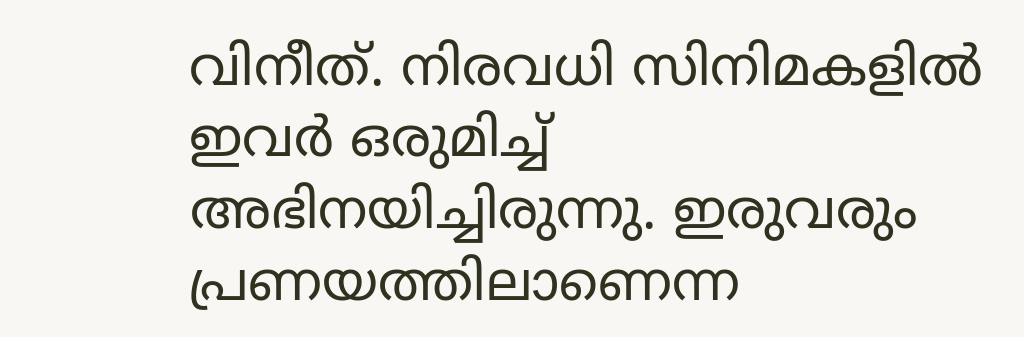വിനീത്. നിരവധി സിനിമകളിൽ ഇവർ ഒരുമിച്ച് അഭിനയിച്ചിരുന്നു. ഇരുവരും പ്രണയത്തിലാണെന്ന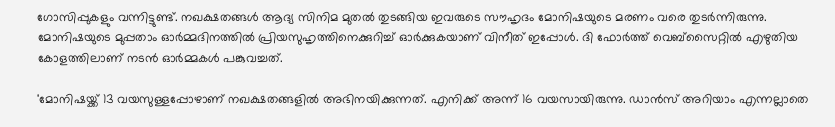ഗോസിപ്പുകളും വന്നിട്ടുണ്ട്. നഖക്ഷതങ്ങൾ ആദ്യ സിനിമ മുതൽ തുടങ്ങിയ ഇവരുടെ സൗഹൃദം മോനിഷയുടെ മരണം വരെ തുടർന്നിരുന്നു. മോനിഷയുടെ മുപ്പതാം ഓർമ്മദിനത്തിൽ പ്രിയസുഹൃത്തിനെക്കുറിച്ച് ഓർക്കുകയാണ് വിനീത് ഇപ്പോൾ. ദി ഫോർത്ത് വെബ്‌സൈറ്റിൽ എഴുതിയ കോളത്തിലാണ് നടൻ ഓർമ്മകൾ പങ്കുവച്ചത്.

'മോനിഷയ്ക്ക് 13 വയസുള്ളപ്പോഴാണ് നഖക്ഷതങ്ങളില്‍ അഭിനയിക്കുന്നത്. എനിക്ക് അന്ന് 16 വയസായിരുന്നു. ഡാന്‍സ് അറിയാം എന്നല്ലാതെ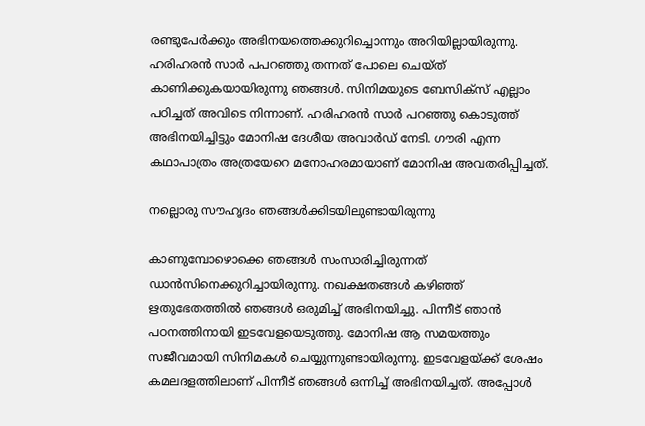രണ്ടുപേർക്കും അഭിനയത്തെക്കുറിച്ചൊന്നും അറിയില്ലായിരുന്നു. ഹരിഹരന്‍ സാര്‍ പപറഞ്ഞു തന്നത് പോലെ ചെയ്ത് കാണിക്കുകയായിരുന്നു ഞങ്ങള്‍. സിനിമയുടെ ബേസിക്സ് എല്ലാം പഠിച്ചത് അവിടെ നിന്നാണ്. ഹരിഹരന്‍ സാര്‍ പറഞ്ഞു കൊടുത്ത് അഭിനയിച്ചിട്ടും മോനിഷ ദേശീയ അവാര്‍ഡ് നേടി. ഗൗരി എന്ന കഥാപാത്രം അത്രയേറെ മനോഹരമായാണ് മോനിഷ അവതരിപ്പിച്ചത്.

നല്ലൊരു സൗഹൃദം ഞങ്ങള്‍ക്കിടയിലുണ്ടായിരുന്നു

കാണുമ്പോഴൊക്കെ ഞങ്ങള്‍ സംസാരിച്ചിരുന്നത് ഡാന്‍സിനെക്കുറിച്ചായിരുന്നു. നഖക്ഷതങ്ങൾ കഴിഞ്ഞ് ഋതുഭേതത്തിൽ ഞങ്ങൾ ഒരുമിച്ച് അഭിനയിച്ചു. പിന്നീട് ഞാൻ പഠനത്തിനായി ഇടവേളയെടുത്തു. മോനിഷ ആ സമയത്തും സജീവമായി സിനിമകള്‍ ചെയ്യുന്നുണ്ടായിരുന്നു. ഇടവേളയ്ക്ക് ശേഷം കമലദളത്തിലാണ് പിന്നീട് ഞങ്ങൾ ഒന്നിച്ച് അഭിനയിച്ചത്. അപ്പോൾ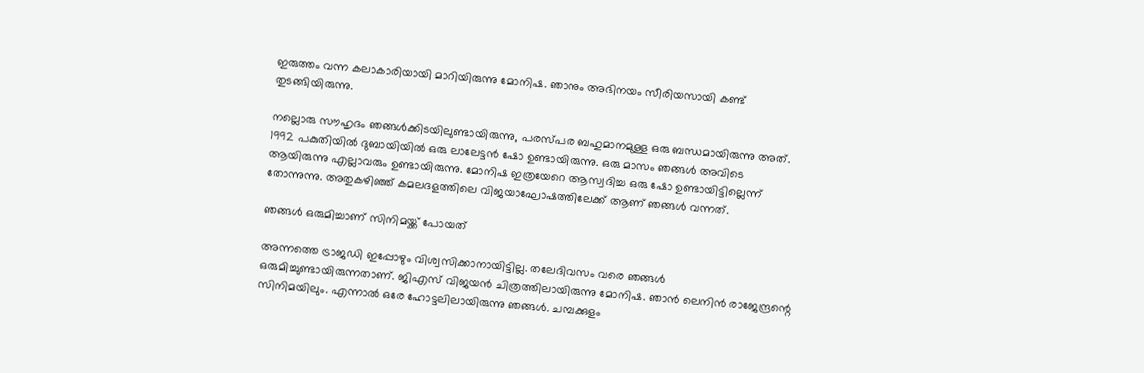ഇരുത്തം വന്ന കലാകാരിയായി മാറിയിരുന്നു മോനിഷ. ഞാനും അഭിനയം സീരിയസായി കണ്ട് തുടങ്ങിയിരുന്നു.

നല്ലൊരു സൗഹൃദം ഞങ്ങള്‍ക്കിടയിലുണ്ടായിരുന്നു, പരസ്പര ബഹുമാനമുള്ള ഒരു ബന്ധമായിരുന്നു അത്. 1992 പകുതിയിൽ ദുബായിയിൽ ഒരു ലാലേട്ടൻ ഷോ ഉണ്ടായിരുന്നു. ഒരു മാസം ഞങ്ങൾ അവിടെ ആയിരുന്നു എല്ലാവരും ഉണ്ടായിരുന്നു. മോനിഷ ഇത്രയേറെ ആസ്വദിച്ച ഒരു ഷോ ഉണ്ടായിട്ടില്ലെന്ന് തോന്നുന്നു. അതുകഴിഞ്ഞ് കമലദളത്തിലെ വിജയാഘോഷത്തിലേക്ക് ആണ് ഞങ്ങൾ വന്നത്.

ഞങ്ങൾ ഒരുമിച്ചാണ് സിനിമയ്ക്ക് പോയത്

അന്നത്തെ ട്രാജഡി ഇപ്പോഴും വിശ്വസിക്കാനായിട്ടില്ല. തലേദിവസം വരെ ഞങ്ങൾ ഒരുമിച്ചുണ്ടായിരുന്നതാണ്. ജിഎസ് വിജയന്‍ ചിത്രത്തിലായിരുന്നു മോനിഷ. ഞാന്‍ ലെനിന്‍ രാജേന്ദ്രന്റെ സിനിമയിലും. എന്നാൽ ഒരേ ഹോട്ടലിലായിരുന്നു ഞങ്ങൾ. ചമ്പക്കുളം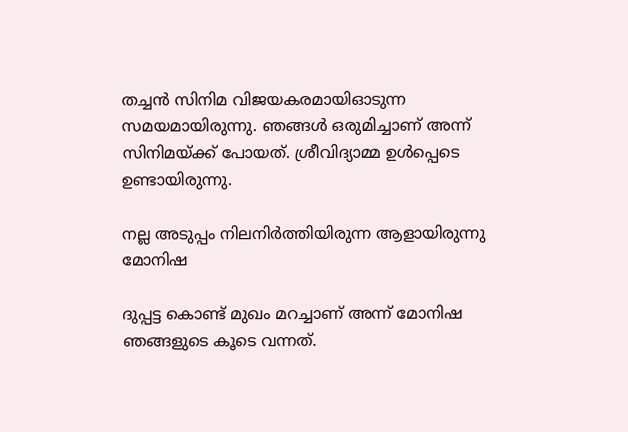തച്ചന്‍ സിനിമ വിജയകരമായിഓടുന്ന സമയമായിരുന്നു. ഞങ്ങൾ ഒരുമിച്ചാണ് അന്ന് സിനിമയ്ക്ക് പോയത്. ശ്രീവിദ്യാമ്മ ഉൾപ്പെടെ ഉണ്ടായിരുന്നു.

നല്ല അടുപ്പം നിലനിര്‍ത്തിയിരുന്ന ആളായിരുന്നു മോനിഷ

ദുപ്പട്ട കൊണ്ട് മുഖം മറച്ചാണ് അന്ന് മോനിഷ ഞങ്ങളുടെ കൂടെ വന്നത്.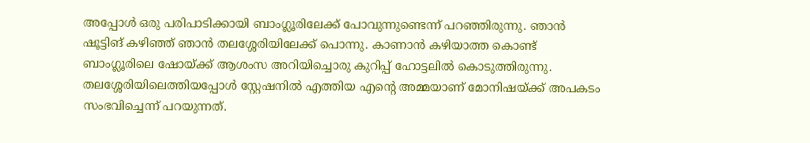അപ്പോൾ ഒരു പരിപാടിക്കായി ബാംഗ്ലൂരിലേക്ക് പോവുന്നുണ്ടെന്ന് പറഞ്ഞിരുന്നു. ഞാൻ ഷൂട്ടിങ് കഴിഞ്ഞ് ഞാന്‍ തലശ്ശേരിയിലേക്ക് പൊന്നു. കാണാൻ കഴിയാത്ത കൊണ്ട് ബാംഗ്ലൂരിലെ ഷോയ്ക്ക് ആശംസ അറിയിച്ചൊരു കുറിപ്പ് ഹോട്ടലില്‍ കൊടുത്തിരുന്നു. തലശ്ശേരിയിലെത്തിയപ്പോള്‍ സ്റ്റേഷനിൽ എത്തിയ എന്റെ അമ്മയാണ് മോനിഷയ്ക്ക് അപകടം സംഭവിച്ചെന്ന് പറയുന്നത്.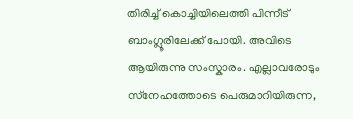തിരിച്ച് കൊച്ചിയിലെത്തി പിന്നീട് ബാംഗ്ലൂരിലേക്ക് പോയി. അവിടെ ആയിരുന്നു സംസ്കാരം. എല്ലാവരോടും സ്‌നേഹത്തോടെ പെരുമാറിയിരുന്ന,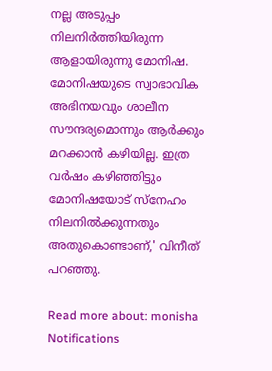നല്ല അടുപ്പം നിലനിര്‍ത്തിയിരുന്ന ആളായിരുന്നു മോനിഷ. മോനിഷയുടെ സ്വാഭാവിക അഭിനയവും ശാലീന സൗന്ദര്യമൊന്നും ആർക്കും മറക്കാൻ കഴിയില്ല. ഇത്ര വർഷം കഴിഞ്ഞിട്ടും മോനിഷയോട് സ്നേഹം നിലനിൽക്കുന്നതും അതുകൊണ്ടാണ്,' വിനീത് പറഞ്ഞു.

Read more about: monisha
Notifications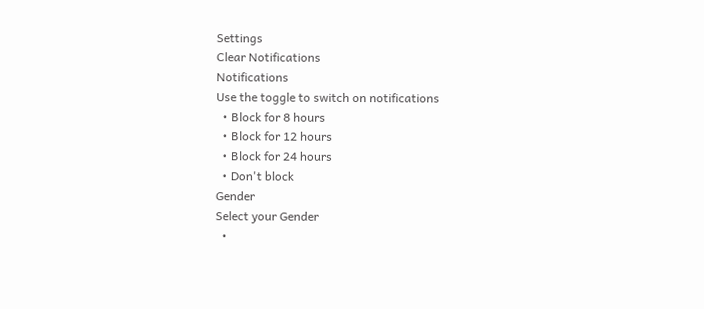Settings
Clear Notifications
Notifications
Use the toggle to switch on notifications
  • Block for 8 hours
  • Block for 12 hours
  • Block for 24 hours
  • Don't block
Gender
Select your Gender
  •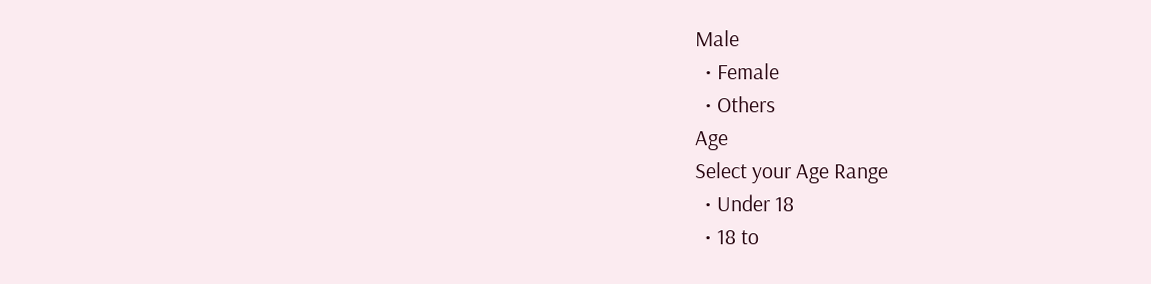Male
  • Female
  • Others
Age
Select your Age Range
  • Under 18
  • 18 to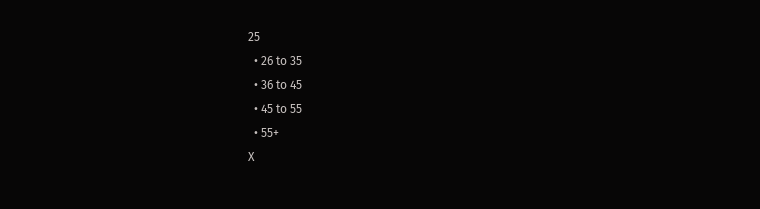25
  • 26 to 35
  • 36 to 45
  • 45 to 55
  • 55+
X